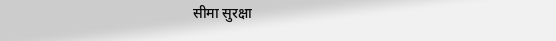सीमा सुरक्षा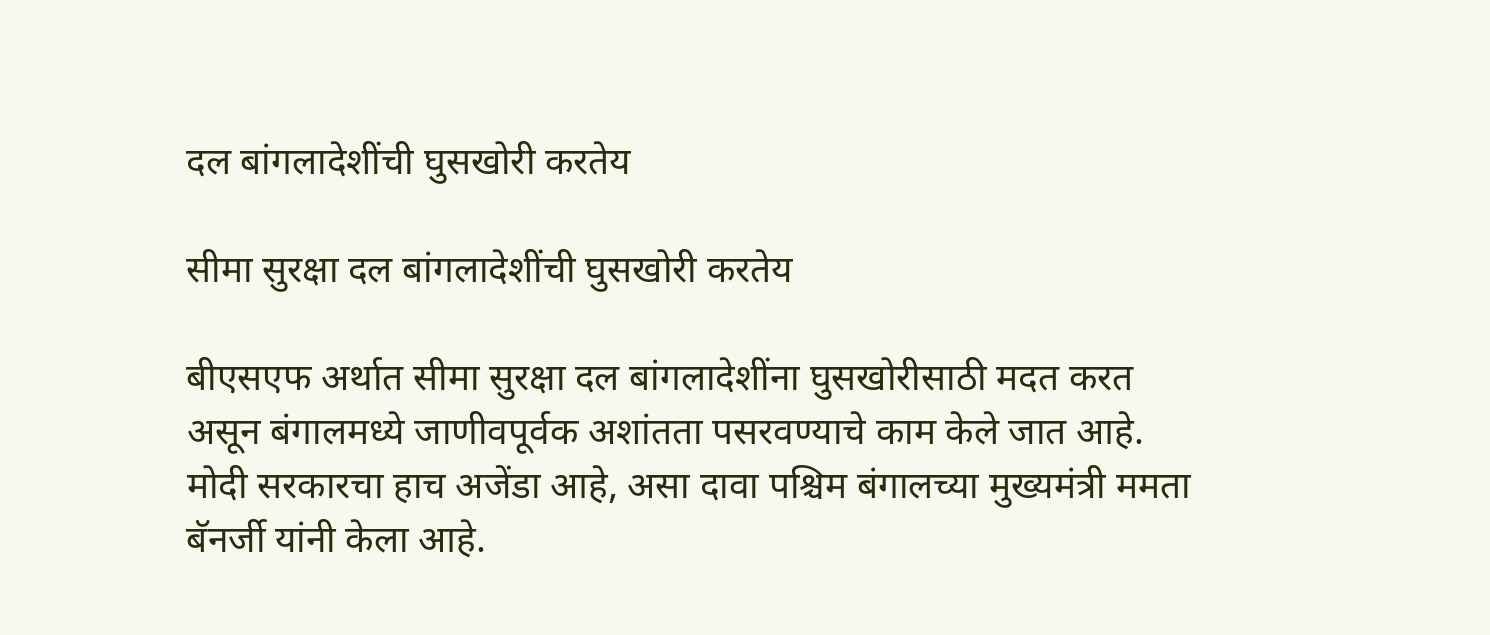दल बांगलादेशींची घुसखोरी करतेय

सीमा सुरक्षा दल बांगलादेशींची घुसखोरी करतेय

बीएसएफ अर्थात सीमा सुरक्षा दल बांगलादेशींना घुसखोरीसाठी मदत करत असून बंगालमध्ये जाणीवपूर्वक अशांतता पसरवण्याचे काम केले जात आहे. मोदी सरकारचा हाच अजेंडा आहे, असा दावा पश्चिम बंगालच्या मुख्यमंत्री ममता बॅनर्जी यांनी केला आहे.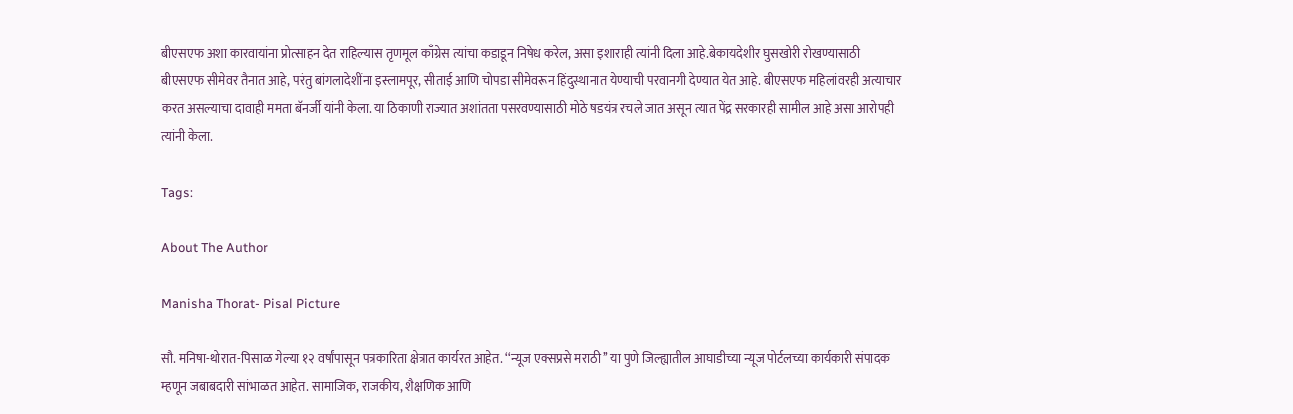बीएसएफ अशा कारवायांना प्रोत्साहन देत राहिल्यास तृणमूल काँग्रेस त्यांचा कडाडून निषेध करेल, असा इशाराही त्यांनी दिला आहे.बेकायदेशीर घुसखोरी रोखण्यासाठी बीएसएफ सीमेवर तैनात आहे, परंतु बांगलादेशींना इस्लामपूर, सीताई आणि चोपडा सीमेवरून हिंदुस्थानात येण्याची परवानगी देण्यात येत आहे. बीएसएफ महिलांवरही अत्याचार करत असल्याचा दावाही ममता बॅनर्जी यांनी केला. या ठिकाणी राज्यात अशांतता पसरवण्यासाठी मोठे षडयंत्र रचले जात असून त्यात पेंद्र सरकारही सामील आहे असा आरोपही त्यांनी केला.

Tags:

About The Author

Manisha Thorat- Pisal Picture

सौ. मनिषा-थोरात-पिसाळ गेल्या १२ वर्षांपासून पत्रकारिता क्षेत्रात कार्यरत आहेत. ‘‘न्यूज एक्सप्रसे मराठी’’ या पुणे जिल्ह्यातील आघाडीच्या न्यूज पोर्टलच्या कार्यकारी संपादक म्हणून जबाबदारी सांभाळत आहेत. सामाजिक, राजकीय, शैक्षणिक आणि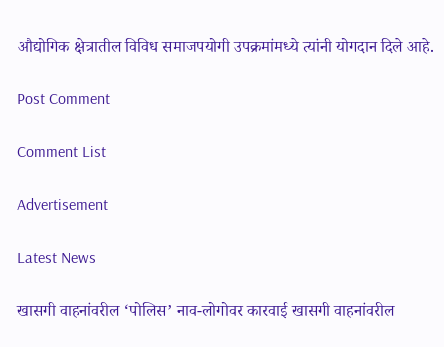औद्योगिक क्षेत्रातील विविध समाजपयोगी उपक्रमांमध्ये त्यांनी योगदान दिले आहे.

Post Comment

Comment List

Advertisement

Latest News

खासगी वाहनांवरील ‘पोलिस’ नाव-लोगोवर कारवाई खासगी वाहनांवरील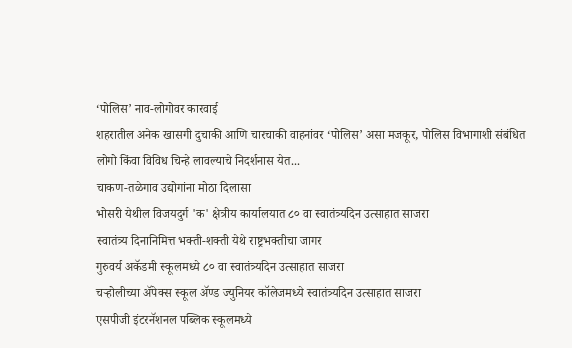‘पोलिस’ नाव-लोगोवर कारवाई
शहरातील अनेक खासगी दुचाकी आणि चारचाकी वाहनांवर ‘पोलिस’ असा मजकूर, पोलिस विभागाशी संबंधित लोगो किंवा विविध चिन्हे लावल्याचे निदर्शनास येत...
चाकण-तळेगाव उद्योगांना मोठा दिलासा
भोसरी येथील विजयदुर्ग 'क' क्षेत्रीय कार्यालयात ८० वा स्वातंत्र्यदिन उत्साहात साजरा
स्वातंत्र्य दिनानिमित्त भक्ती-शक्ती येथे राष्ट्रभक्तीचा जागर
गुरुवर्य अकॅडमी स्कूलमध्ये ८० वा स्वातंत्र्यदिन उत्साहात साजरा
चऱ्होलीच्या अ‍ॅपेक्स स्कूल अ‍ॅण्ड ज्युनियर कॉलेजमध्ये स्वातंत्र्यदिन उत्साहात साजरा
एसपीजी इंटरनॅशनल पब्लिक स्कूलमध्ये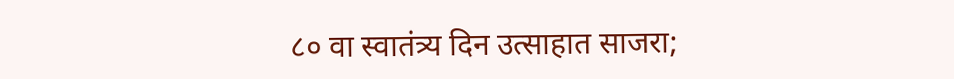८० वा स्वातंत्र्य दिन उत्साहात साजरा;